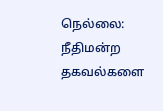நெல்லை: நீதிமன்ற தகவல்களை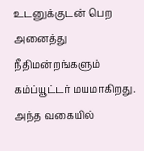உடனுக்குடன் பெற அனைத்து நீதிமன்றங்களும் கம்ப்யூட்டர் மயமாகிறது. அந்த வகையில்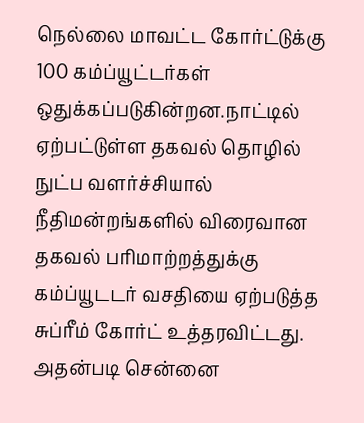நெல்லை மாவட்ட கோர்ட்டுக்கு 100 கம்ப்யூட்டர்கள் ஒதுக்கப்படுகின்றன.நாட்டில் ஏற்பட்டுள்ள தகவல் தொழில் நுட்ப வளர்ச்சியால் நீதிமன்றங்களில் விரைவான தகவல் பரிமாற்றத்துக்கு கம்ப்யூடடர் வசதியை ஏற்படுத்த சுப்ரீம் கோர்ட் உத்தரவிட்டது. அதன்படி சென்னை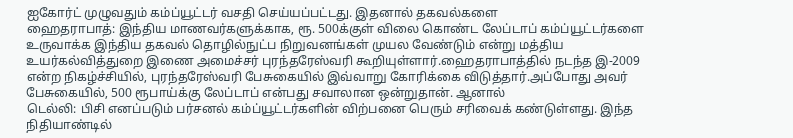ஐகோர்ட் முழுவதும் கம்ப்யூட்டர் வசதி செய்யப்பட்டது. இதனால் தகவல்களை
ஹைதராபாத்: இந்திய மாணவர்களுக்காக, ரூ. 500க்குள் விலை கொண்ட லேப்டாப் கம்ப்யூட்டர்களை உருவாக்க இந்திய தகவல் தொழில்நுட்ப நிறுவனங்கள் முயல வேண்டும் என்று மத்திய உயர்கல்வித்துறை இணை அமைச்சர் புரந்தரேஸ்வரி கூறியுள்ளார்.ஹைதராபாத்தில் நடந்த இ-2009 என்ற நிகழ்ச்சியில், புரந்தரேஸ்வரி பேசுகையில் இவ்வாறு கோரிக்கை விடுத்தார்.அப்போது அவர் பேசுகையில், 500 ரூபாய்க்கு லேப்டாப் என்பது சவாலான ஒன்றுதான். ஆனால்
டெல்லி: பிசி எனப்படும் பர்சனல் கம்ப்யூட்டர்களின் விற்பனை பெரும் சரிவைக் கண்டுள்ளது. இந்த நிதியாண்டில்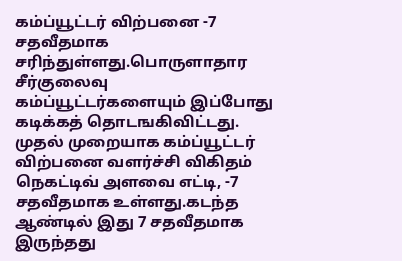கம்ப்யூட்டர் விற்பனை -7 சதவீதமாக சரிந்துள்ளது.பொருளாதார சீர்குலைவு கம்ப்யூட்டர்களையும் இப்போது கடிக்கத் தொடஙகிவிட்டது. முதல் முறையாக கம்ப்யூட்டர் விற்பனை வளர்ச்சி விகிதம் நெகட்டிவ் அளவை எட்டி, -7 சதவீதமாக உள்ளது.கடந்த ஆண்டில் இது 7 சதவீதமாக இருந்தது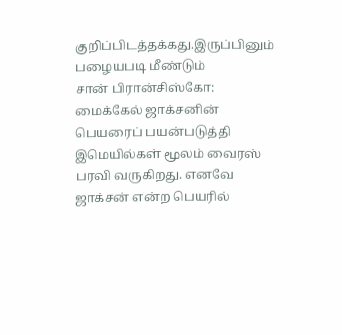குறிப்பிடத்தக்கது.இருப்பினும் பழையபடி மீண்டும்
சான் பிரான்சிஸ்கோ: மைக்கேல் ஜாக்சனின் பெயரைப் பயன்படுத்தி இமெயில்கள் மூலம் வைரஸ் பரவி வருகிறது. எனவே ஜாக்சன் என்ற பெயரில்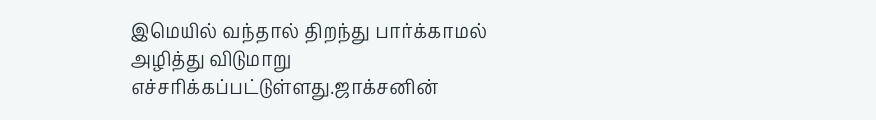இமெயில் வந்தால் திறந்து பார்க்காமல் அழித்து விடுமாறு எச்சரிக்கப்பட்டுள்ளது.ஜாக்சனின்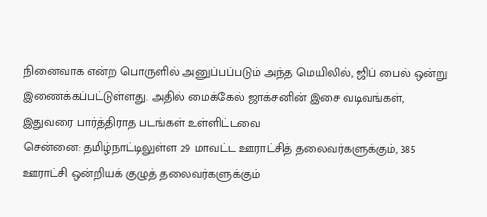நினைவாக என்ற பொருளில் அனுப்பப்படும் அந்த மெயிலில், ஜிப் பைல் ஒன்று இணைக்கப்பட்டுள்ளது. அதில் மைக்கேல் ஜாக்சனின் இசை வடிவங்கள், இதுவரை பார்த்திராத படங்கள் உள்ளிட்டவை
சென்னை: தமிழ்நாட்டிலுள்ள 29 மாவட்ட ஊராட்சித் தலைவர்களுக்கும், 385 ஊராட்சி ஒன்றியக் குழுத் தலைவர்களுக்கும்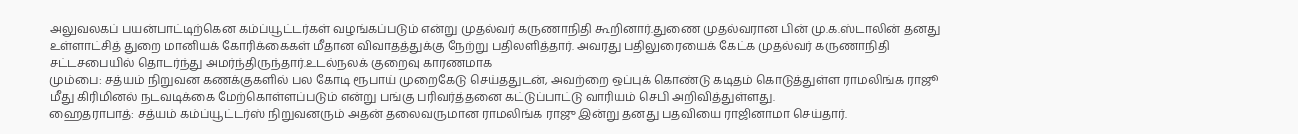அலுவலகப் பயன்பாட்டிற்கென கம்ப்யூட்டர்கள் வழங்கப்படும் என்று முதல்வர் கருணாநிதி கூறினார்.துணை முதல்வரான பின் மு.க.ஸ்டாலின் தனது உள்ளாட்சித் துறை மானியக் கோரிக்கைகள் மீதான விவாதத்துக்கு நேற்று பதிலளித்தார். அவரது பதிலுரையைக் கேட்க முதல்வர் கருணாநிதி சட்டசபையில் தொடர்ந்து அமர்ந்திருந்தார்.உடல்நலக் குறைவு காரணமாக
மும்பை: சத்யம் நிறுவன கணக்குகளில் பல கோடி ரூபாய் முறைகேடு செய்ததுடன், அவற்றை ஒப்புக் கொண்டு கடிதம் கொடுத்துள்ள ராமலிங்க ராஜூ மீது கிரிமினல் நடவடிக்கை மேற்கொள்ளப்படும் என்று பங்கு பரிவர்த்தனை கட்டுப்பாட்டு வாரியம் செபி அறிவித்துள்ளது.
ஹைதராபாத்: சத்யம் கம்ப்யூட்டர்ஸ் நிறுவனரும் அதன் தலைவருமான ராமலிங்க ராஜு இன்று தனது பதவியை ராஜினாமா செய்தார்.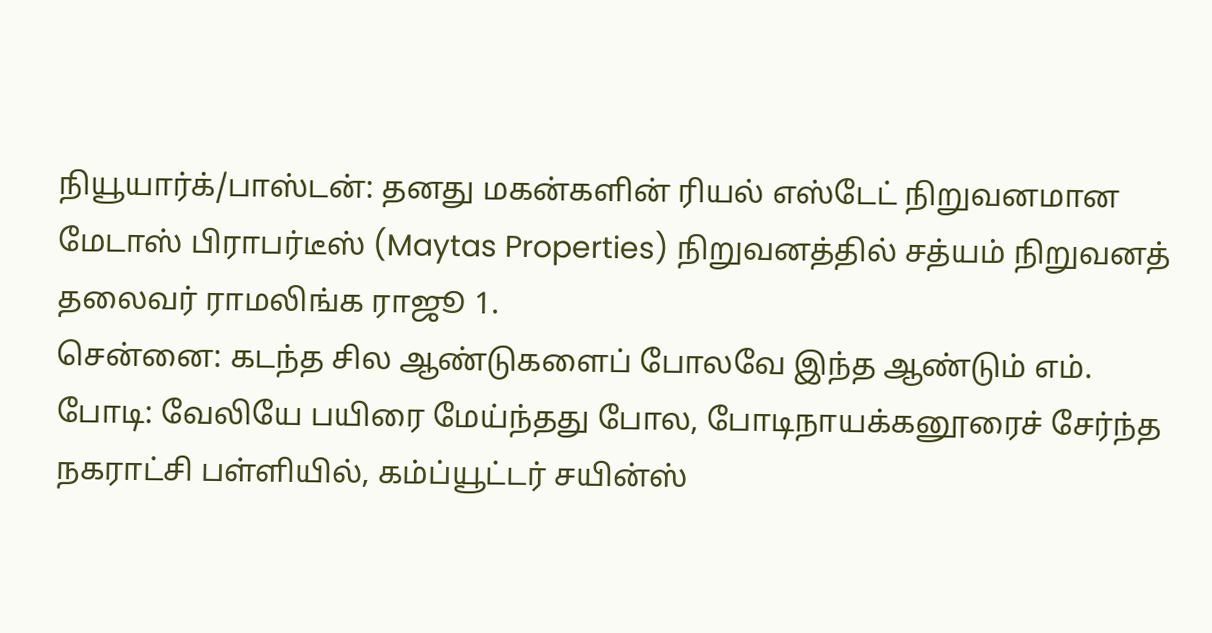நியூயார்க்/பாஸ்டன்: தனது மகன்களின் ரியல் எஸ்டேட் நிறுவனமான மேடாஸ் பிராபர்டீஸ் (Maytas Properties) நிறுவனத்தில் சத்யம் நிறுவனத் தலைவர் ராமலிங்க ராஜூ 1.
சென்னை: கடந்த சில ஆண்டுகளைப் போலவே இந்த ஆண்டும் எம்.
போடி: வேலியே பயிரை மேய்ந்தது போல, போடிநாயக்கனூரைச் சேர்ந்த நகராட்சி பள்ளியில், கம்ப்யூட்டர் சயின்ஸ்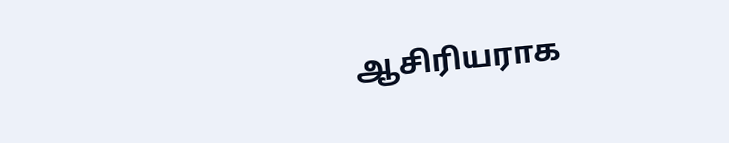ஆசிரியராக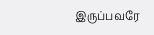இருப்பவரே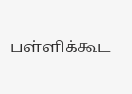பள்ளிக்கூட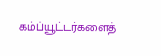கம்ப்யூட்டர்களைத்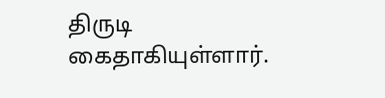திருடி கைதாகியுள்ளார்.